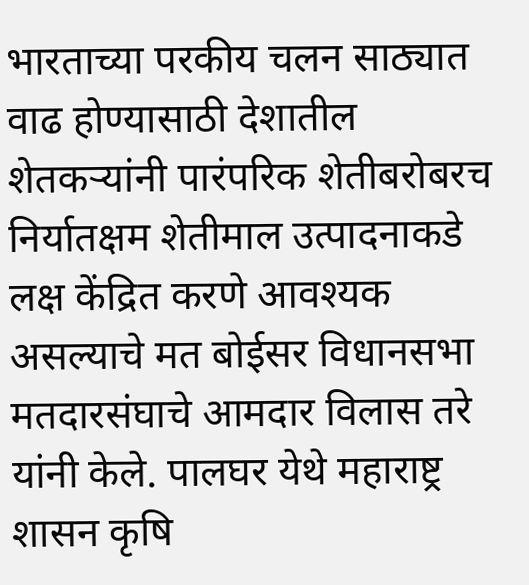भारताच्या परकीय चलन साठ्यात वाढ होण्यासाठी देशातील शेतकऱ्यांनी पारंपरिक शेतीबरोबरच निर्यातक्षम शेतीमाल उत्पादनाकडे लक्ष केंद्रित करणे आवश्यक असल्याचे मत बोईसर विधानसभा मतदारसंघाचे आमदार विलास तरे यांनी केले. पालघर येथे महाराष्ट्र शासन कृषि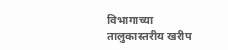विभागाच्या तालुकास्तरीय खरीप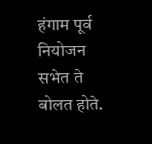हंगाम पूर्व नियोजन सभेत ते बोलत होते.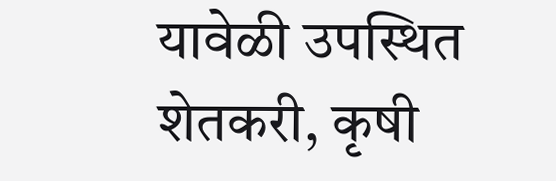यावेळी उपस्थित शेतकरी, कृषी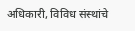अधिकारी, विविध संस्थांचे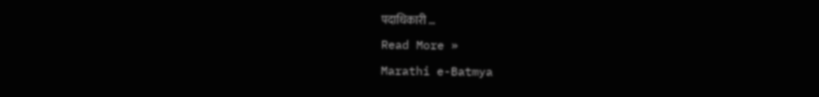पदाधिकारी …
Read More »
Marathi e-Batmya